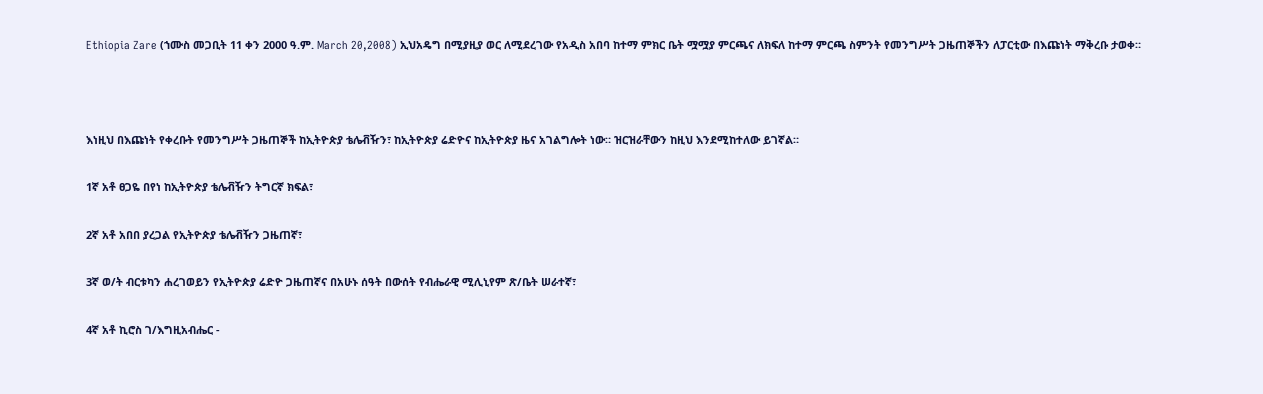Ethiopia Zare (ኀሙስ መጋቢት 11 ቀን 2000 ዓ.ም. March 20,2008) ኢህአዴግ በሚያዚያ ወር ለሚደረገው የአዲስ አበባ ከተማ ምክር ቤት ሟሟያ ምርጫና ለክፍለ ከተማ ምርጫ ስምንት የመንግሥት ጋዜጠኞችን ለፓርቲው በእጩነት ማቅረቡ ታወቀ።



እነዚህ በእጩነት የቀረቡት የመንግሥት ጋዜጠኞች ከኢትዮጵያ ቴሌቭዥን፣ ከኢትዮጵያ ሬድዮና ከኢትዮጵያ ዜና አገልግሎት ነው። ዝርዝራቸውን ከዚህ እንደሚከተለው ይገኛል።

1ኛ አቶ ፀጋዬ በየነ ከኢትዮጵያ ቴሌቭዥን ትግርኛ ክፍል፣

2ኛ አቶ አበበ ያረጋል የኢትዮጵያ ቴሌቭዥን ጋዜጠኛ፣

3ኛ ወ/ት ብርቱካን ሐረገወይን የኢትዮጵያ ሬድዮ ጋዜጠኛና በአሁኑ ሰዓት በውሰት የብሔራዊ ሚሊኒየም ጽ/ቤት ሠራተኛ፣

4ኛ አቶ ኪሮስ ገ/እግዚአብሔር -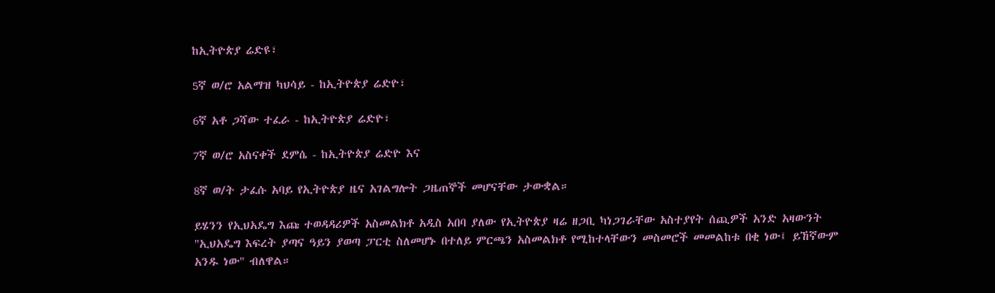ከኢትዮጵያ ሬድዩ፣

5ኛ ወ/ሮ አልማዝ ካህሳይ - ከኢትዮጵያ ሬድዮ፣

6ኛ አቶ ጋሻው ተፈራ - ከኢትዮጵያ ሬድዮ፣

7ኛ ወ/ሮ አስናቀች ደምሴ - ከኢትዮጵያ ሬድዮ እና

8ኛ ወ/ት ታፈሱ አባይ የኢትዮጵያ ዜና አገልግሎት ጋዜጠኞች መሆናቸው ታውቋል።

ይሄንን የኢህአዴግ እጩ ተወዳዳሪዎች አስመልክቶ አዲስ አበባ ያለው የኢትዮጵያ ዛሬ ዘጋቢ ካነጋገራቸው አስተያየት ሰጪዎች አንድ አዛውንት "ኢህአዴግ እፍረት ያጣና ዓይን ያወጣ ፓርቲ ስለመሆኑ በተለይ ምርጫን አስመልክቶ የሚከተላቸውን መስመሮች መመልከቱ በቂ ነው፤ ይኸኛውም አንዱ ነው" ብለዋል።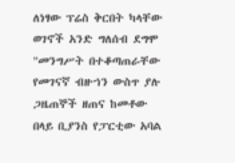ለነፃው ፕሬስ ቅርበት ካላቸው ወገኖች አንድ ግለሰብ ደግሞ "መንግሥት በተቆጣጠራቸው የመገናኛ ብዙኀን ውስጥ ያሉ ጋዜጠኞች ዘጠና ከመቶው በላይ ቢያንስ የፓርቲው አባል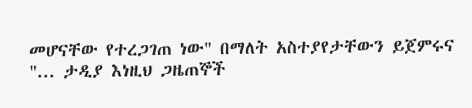መሆናቸው የተረጋገጠ ነው" በማለት አስተያየታቸውን ይጀምሩና "... ታዲያ እነዚህ ጋዜጠኞች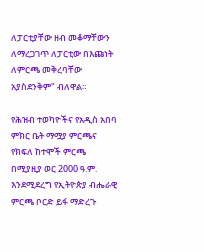ለፓርቲያቸው ዘብ መቆማቸውን ለማረጋገጥ ለፓርቲው በእጩነት ለምርጫ መቅረባቸው አያስደንቅም" ብለዋል።

የሕዝብ ተወካዮችና የአዲስ አበባ ምክር ቤት ማሟያ ምርጫና የክፍለ ከተሞች ምርጫ በሚያዚያ ወር 2000 ዓ.ም. እንደሚደረግ የኢትዮጵያ ብሔራዊ ምርጫ ቦርድ ይፋ ማድረጉ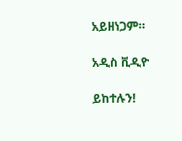አይዘነጋም።

አዲስ ቪዲዮ

ይከተሉን!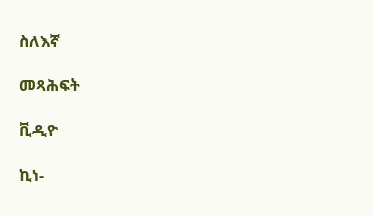ስለእኛ

መጻሕፍት

ቪዲዮ

ኪነ-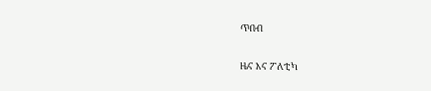ጥበብ

ዜና እና ፖለቲካ